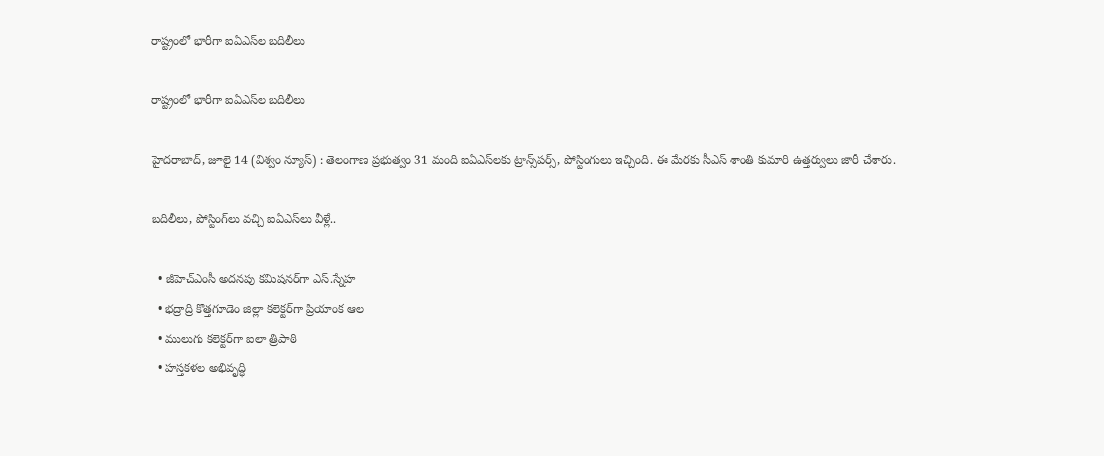రాష్ట్రంలో భారీగా ఐఏఎస్‌ల బదిలీలు

రాష్ట్రంలో భారీగా ఐఏఎస్‌ల బదిలీలు

హైదరాబాద్, జూలై 14 (విశ్వం న్యూస్) : తెలంగాణ ప్రభుత్వం 31 మంది ఐఏఎస్‌లకు ట్రాన్స్‌పర్స్‌, పోస్టింగులు ఇచ్చింది. ఈ మేరకు సీఎస్ శాంతి కుమారి ఉత్తర్వులు జారీ చేశారు.

బదిలీలు, పోస్టింగ్‌లు వచ్చి ఐఏఎస్‌లు వీళ్లే..

  • జీహెచ్‌ఎంసీ అదనపు కమిషనర్‌గా ఎస్‌.స్నేహ
  • భద్రాద్రి కొత్తగూడెం జిల్లా కలెక్టర్‌గా ప్రియాంక ఆల
  • ములుగు కలెక్టర్‌గా ఐలా త్రిపాఠి
  • హస్తకళల అభివృద్ధి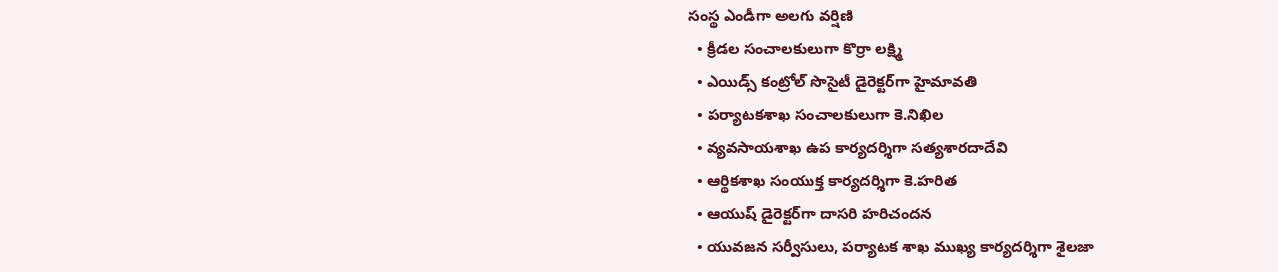సంస్థ ఎండీగా అలగు వర్షిణి
  • క్రీడల సంచాలకులుగా కొర్రా లక్ష్మి
  • ఎయిడ్స్‌ కంట్రోల్‌ సొసైటీ డైరెక్టర్‌గా హైమావతి
  • పర్యాటకశాఖ సంచాలకులుగా కె.నిఖిల
  • వ్యవసాయశాఖ ఉప కార్యదర్శిగా సత్యశారదాదేవి
  • ఆర్థికశాఖ సంయుక్త కార్యదర్శిగా కె.హరిత
  • ఆయుష్ డైరెక్టర్‌గా దాసరి హరిచందన
  • యువజన సర్వీసులు, పర్యాటక శాఖ ముఖ్య కార్యదర్శిగా శైలజా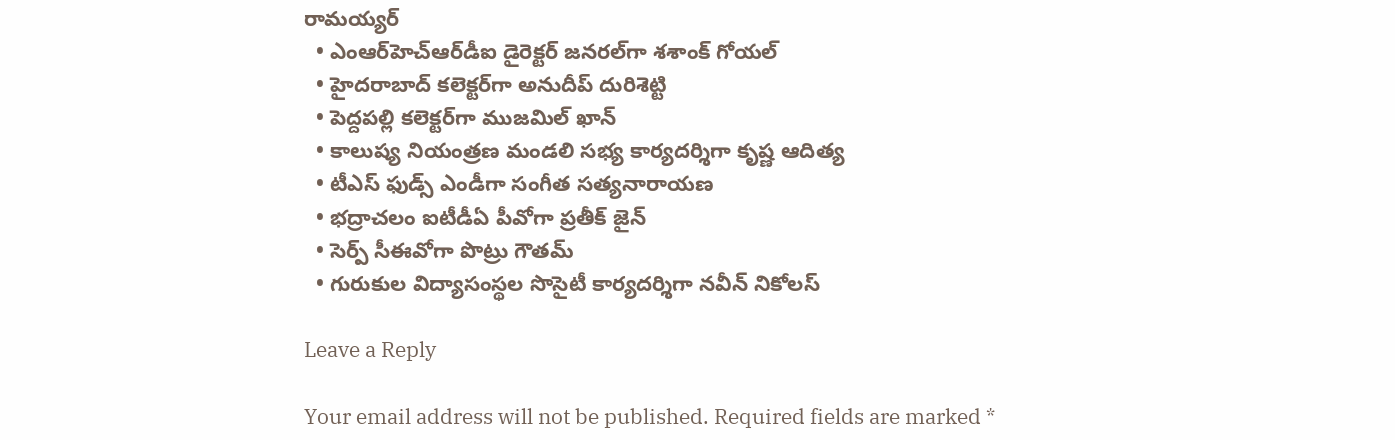రామయ్యర్‌
  • ఎంఆర్‌హెచ్‌ఆర్‌డీఐ డైరెక్టర్‌ జనరల్‌గా శశాంక్‌ గోయల్‌
  • హైదరాబాద్‌ కలెక్టర్‌గా అనుదీప్‌ దురిశెట్టి
  • పెద్దపల్లి కలెక్టర్‌గా ముజమిల్‌ ఖాన్‌
  • కాలుష్య నియంత్రణ మండలి సభ్య కార్యదర్శిగా కృష్ణ ఆదిత్య
  • టీఎస్‌ ఫుడ్స్‌ ఎండీగా సంగీత సత్యనారాయణ
  • భద్రాచలం ఐటీడీఏ పీవోగా ప్రతీక్‌ జైన్‌
  • సెర్ప్‌ సీఈవోగా పొట్రు గౌతమ్‌
  • గురుకుల విద్యాసంస్థల సొసైటీ కార్యదర్శిగా నవీన్‌ నికోలస్‌

Leave a Reply

Your email address will not be published. Required fields are marked *